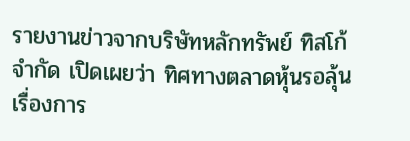รายงานข่าวจากบริษัทหลักทรัพย์ ทิสโก้ จำกัด เปิดเผยว่า ทิศทางตลาดหุ้นรอลุ้นเรื่องการ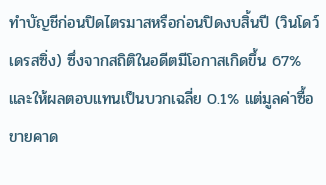ทำบัญชีก่อนปิดไตรมาสหรือก่อนปิดงบสิ้นปี (วินโดว์ เดรสซิ่ง) ซึ่งจากสถิติในอดีตมีโอกาสเกิดขึ้น 67% และให้ผลตอบแทนเป็นบวกเฉลี่ย 0.1% แต่มูลค่าซื้อขายคาด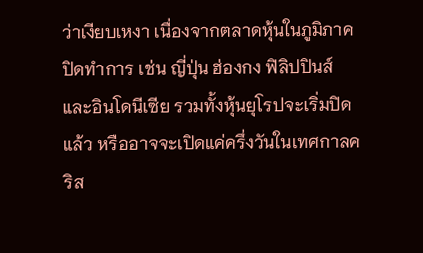ว่าเงียบเหงา เนื่องจากตลาดหุ้นในภูมิภาคปิดทำการ เช่น ญี่ปุ่น ฮ่องกง ฟิลิปปินส์และอินโดนีเซีย รวมทั้งหุ้นยุโรปจะเริ่มปิดแล้ว หรืออาจจะเปิดแค่ครึ่งวันในเทศกาลคริส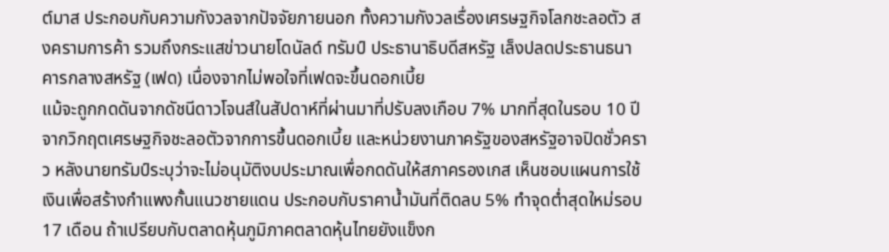ต์มาส ประกอบกับความกังวลจากปัจจัยภายนอก ทั้งความกังวลเรื่องเศรษฐกิจโลกชะลอตัว สงครามการค้า รวมถึงกระแสข่าวนายโดนัลด์ ทรัมป์ ประธานาธิบดีสหรัฐ เล็งปลดประธานธนาคารกลางสหรัฐ (เฟด) เนื่องจากไม่พอใจที่เฟดจะขึ้นดอกเบี้ย
แม้จะถูกกดดันจากดัชนีดาวโจนส์ในสัปดาห์ที่ผ่านมาที่ปรับลงเกือบ 7% มากที่สุดในรอบ 10 ปี จากวิกฤตเศรษฐกิจชะลอตัวจากการขึ้นดอกเบี้ย และหน่วยงานภาครัฐของสหรัฐอาจปิดชั่วคราว หลังนายทรัมป์ระบุว่าจะไม่อนุมัติงบประมาณเพื่อกดดันให้สภาครองเกส เห็นชอบแผนการใช้เงินเพื่อสร้างกำแพงกั้นแนวชายแดน ประกอบกับราคาน้ำมันที่ติดลบ 5% ทำจุดต่ำสุดใหม่รอบ 17 เดือน ถ้าเปรียบกับตลาดหุ้นภูมิภาคตลาดหุ้นไทยยังแข็งก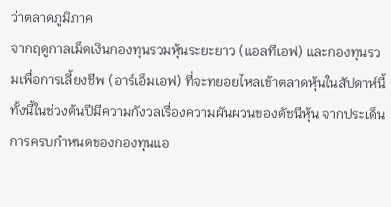ว่าตลาดภูมิภาค
จากฤดูกาลเม็ดเงินกองทุนรวมหุ้นระยะยาว (แอลทีเอฟ) และกองทุนรวมเพื่อการเลี้ยงชีพ (อาร์เอ็มเอฟ) ที่จะทยอยไหลเข้าตลาดหุ้นในสัปดาห์นี้ ทั้งนี้ในช่วงต้นปีมีความกังวลเรื่องความผันผวนของดัชนีหุ้น จากประเด็นการครบกำหนดของกองทุนแอ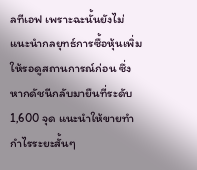ลทีเอฟ เพราะฉะนั้นยังไม่แนะนำกลยุทธ์การซื้อหุ้นเพิ่ม ให้รอดูสถานการณ์ก่อน ซึ่งหากดัชนีกลับมายืนที่ระดับ 1,600 จุด แนะนำให้ขายทำกำไรระยะสั้นๆ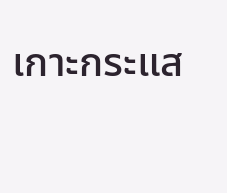เกาะกระแส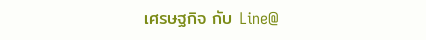เศรษฐกิจ กับ Line@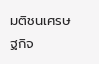มติชนเศรษฐกิจ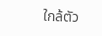ใกล้ตัว